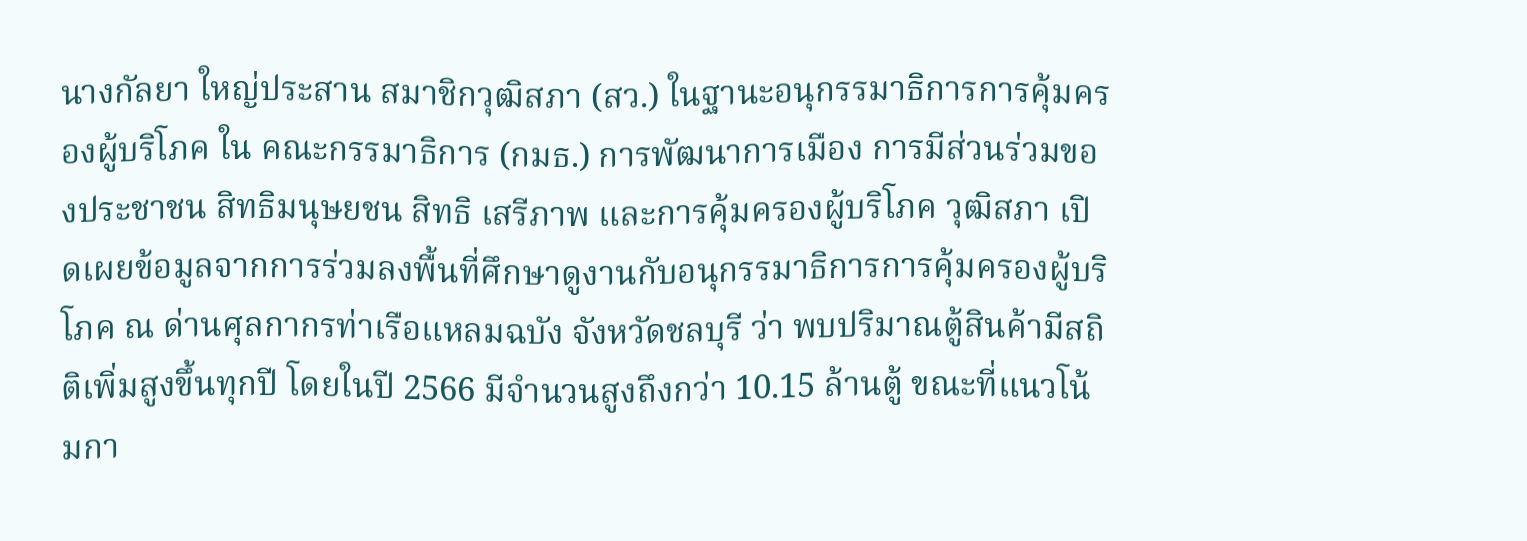นางกัลยา ใหญ่ประสาน สมาชิกวุฒิสภา (สว.) ในฐานะอนุกรรมาธิการการคุ้มครองผู้บริโภค ใน คณะกรรมาธิการ (กมธ.) การพัฒนาการเมือง การมีส่วนร่วมของประชาชน สิทธิมนุษยชน สิทธิ เสรีภาพ และการคุ้มครองผู้บริโภค วุฒิสภา เปิดเผยข้อมูลจากการร่วมลงพื้นที่ศึกษาดูงานกับอนุกรรมาธิการการคุ้มครองผู้บริโภค ณ ด่านศุลกากรท่าเรือแหลมฉบัง จังหวัดชลบุรี ว่า พบปริมาณตู้สินค้ามีสถิติเพิ่มสูงขึ้นทุกปี โดยในปี 2566 มีจำนวนสูงถึงกว่า 10.15 ล้านตู้ ขณะที่แนวโน้มกา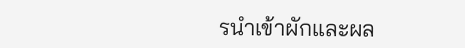รนำเข้าผักและผล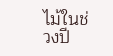ไม้ในช่วงปี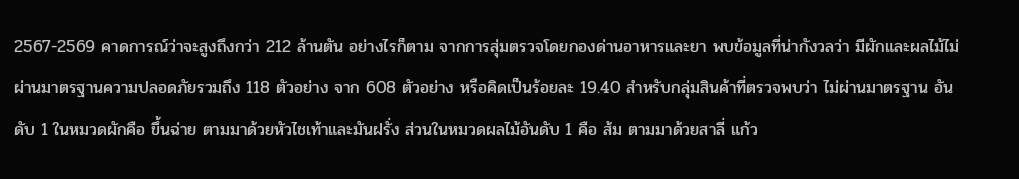2567-2569 คาดการณ์ว่าจะสูงถึงกว่า 212 ล้านตัน อย่างไรก็ตาม จากการสุ่มตรวจโดยกองด่านอาหารและยา พบข้อมูลที่น่ากังวลว่า มีผักและผลไม้ไม่ผ่านมาตรฐานความปลอดภัยรวมถึง 118 ตัวอย่าง จาก 608 ตัวอย่าง หรือคิดเป็นร้อยละ 19.40 สำหรับกลุ่มสินค้าที่ตรวจพบว่า ไม่ผ่านมาตรฐาน อันดับ 1 ในหมวดผักคือ ขึ้นฉ่าย ตามมาด้วยหัวไชเท้าและมันฝรั่ง ส่วนในหมวดผลไม้อันดับ 1 คือ ส้ม ตามมาด้วยสาลี่ แก้ว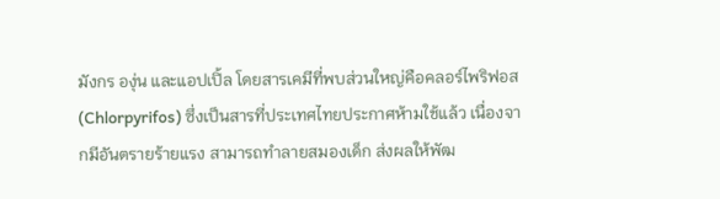มังกร องุ่น และแอปเปิ้ล โดยสารเคมีที่พบส่วนใหญ่คือคลอร์ไพริฟอส (Chlorpyrifos) ซึ่งเป็นสารที่ประเทศไทยประกาศห้ามใช้แล้ว เนื่องจากมีอันตรายร้ายแรง สามารถทำลายสมองเด็ก ส่งผลให้พัฒ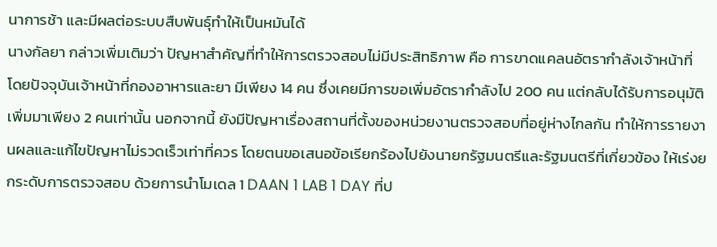นาการช้า และมีผลต่อระบบสืบพันธุ์ทำให้เป็นหมันได้
นางกัลยา กล่าวเพิ่มเติมว่า ปัญหาสำคัญที่ทำให้การตรวจสอบไม่มีประสิทธิภาพ คือ การขาดแคลนอัตรากำลังเจ้าหน้าที่ โดยปัจจุบันเจ้าหน้าที่กองอาหารและยา มีเพียง 14 คน ซึ่งเคยมีการขอเพิ่มอัตรากำลังไป 200 คน แต่กลับได้รับการอนุมัติเพิ่มมาเพียง 2 คนเท่านั้น นอกจากนี้ ยังมีปัญหาเรื่องสถานที่ตั้งของหน่วยงานตรวจสอบที่อยู่ห่างไกลกัน ทำให้การรายงานผลและแก้ไขปัญหาไม่รวดเร็วเท่าที่ควร โดยตนขอเสนอข้อเรียกร้องไปยังนายกรัฐมนตรีและรัฐมนตรีที่เกี่ยวข้อง ให้เร่งยกระดับการตรวจสอบ ด้วยการนำโมเดล 1 DAAN 1 LAB 1 DAY ที่ป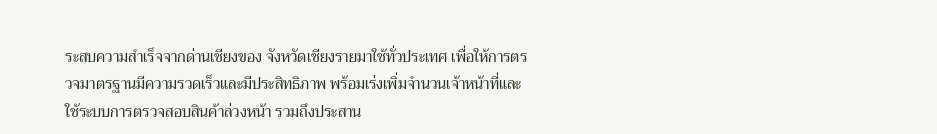ระสบความสำเร็จจากด่านเชียงของ จังหวัดเชียงรายมาใช้ทั่วประเทศ เพื่อให้การตรวจมาตรฐานมีความรวดเร็วและมีประสิทธิภาพ พร้อมเร่งเพิ่มจำนวนเจ้าหน้าที่และใช้ระบบการตรวจสอบสินค้าล่วงหน้า รวมถึงประสาน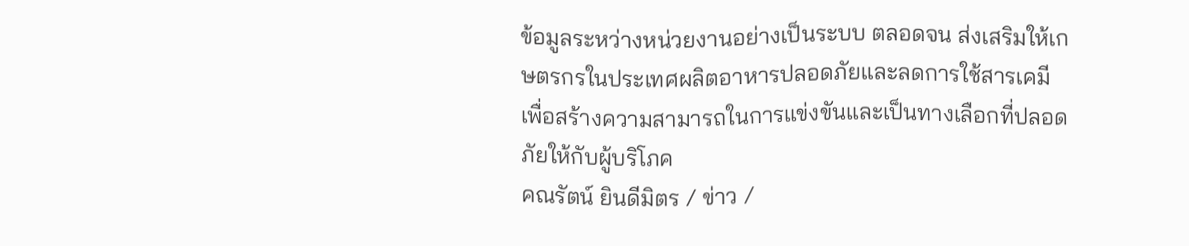ข้อมูลระหว่างหน่วยงานอย่างเป็นระบบ ตลอดจน ส่งเสริมให้เกษตรกรในประเทศผลิตอาหารปลอดภัยและลดการใช้สารเคมี เพื่อสร้างความสามารถในการแข่งขันและเป็นทางเลือกที่ปลอดภัยให้กับผู้บริโภค
คณรัตน์ ยินดีมิตร / ข่าว /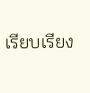เรียบเรียง